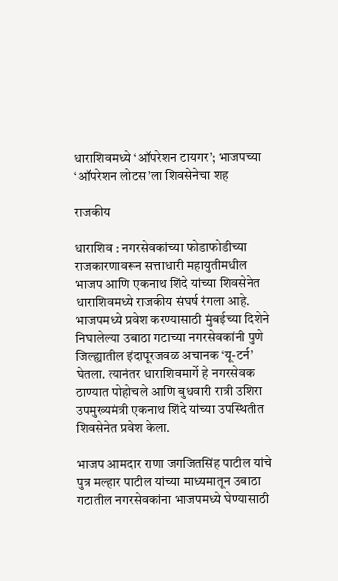धाराशिवमध्ये ‘ऑपरेशन टायगर’; भाजपच्या ‘ऑपरेशन लोटस’ला शिवसेनेचा शह

राजकीय

धाराशिव : नगरसेवकांच्या फोडाफोडीच्या राजकारणावरून सत्ताधारी महायुतीमधील भाजप आणि एकनाथ शिंदे यांच्या शिवसेनेत धाराशिवमध्ये राजकीय संघर्ष रंगला आहे. भाजपमध्ये प्रवेश करण्यासाठी मुंबईच्या दिशेने निघालेल्या उबाठा गटाच्या नगरसेवकांनी पुणे जिल्ह्यातील इंदापूरजवळ अचानक ‘यू-टर्न’ घेतला. त्यानंतर धाराशिवमार्गे हे नगरसेवक ठाण्यात पोहोचले आणि बुधवारी रात्री उशिरा उपमुख्यमंत्री एकनाथ शिंदे यांच्या उपस्थितीत शिवसेनेत प्रवेश केला.

भाजप आमदार राणा जगजितसिंह पाटील यांचे पुत्र मल्हार पाटील यांच्या माध्यमातून उबाठा गटातील नगरसेवकांना भाजपमध्ये घेण्यासाठी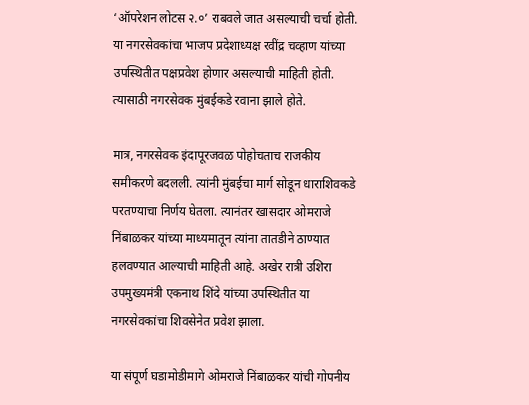‘ऑपरेशन लोटस २.०’ राबवले जात असल्याची चर्चा होती. या नगरसेवकांचा भाजप प्रदेशाध्यक्ष रवींद्र चव्हाण यांच्या उपस्थितीत पक्षप्रवेश होणार असल्याची माहिती होती. त्यासाठी नगरसेवक मुंबईकडे रवाना झाले होते.

मात्र, नगरसेवक इंदापूरजवळ पोहोचताच राजकीय समीकरणे बदलली. त्यांनी मुंबईचा मार्ग सोडून धाराशिवकडे परतण्याचा निर्णय घेतला. त्यानंतर खासदार ओमराजे निंबाळकर यांच्या माध्यमातून त्यांना तातडीने ठाण्यात हलवण्यात आल्याची माहिती आहे. अखेर रात्री उशिरा उपमुख्यमंत्री एकनाथ शिंदे यांच्या उपस्थितीत या नगरसेवकांचा शिवसेनेत प्रवेश झाला.

या संपूर्ण घडामोडीमागे ओमराजे निंबाळकर यांची गोपनीय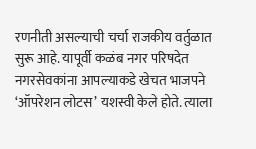रणनीती असल्याची चर्चा राजकीय वर्तुळात सुरू आहे. यापूर्वी कळंब नगर परिषदेत नगरसेवकांना आपल्याकडे खेचत भाजपने ‘ऑपरेशन लोटस’ यशस्वी केले होते. त्याला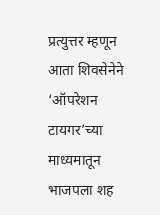प्रत्युत्तर म्हणून आता शिवसेनेने ‘ऑपरेशन टायगर’च्या माध्यमातून भाजपला शह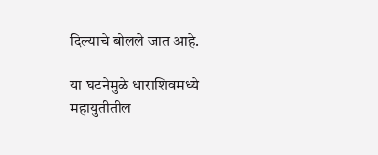दिल्याचे बोलले जात आहे.

या घटनेमुळे धाराशिवमध्ये महायुतीतील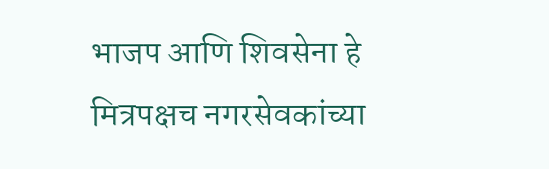भाजप आणि शिवसेना हे मित्रपक्षच नगरसेवकांच्या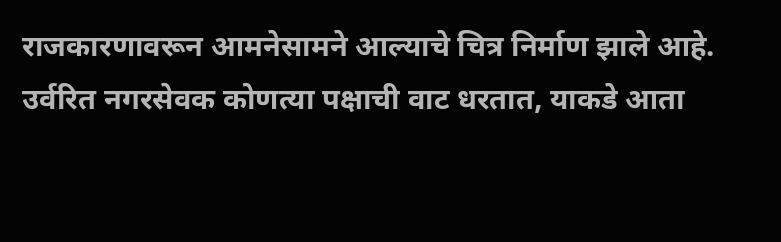राजकारणावरून आमनेसामने आल्याचे चित्र निर्माण झाले आहे. उर्वरित नगरसेवक कोणत्या पक्षाची वाट धरतात, याकडे आता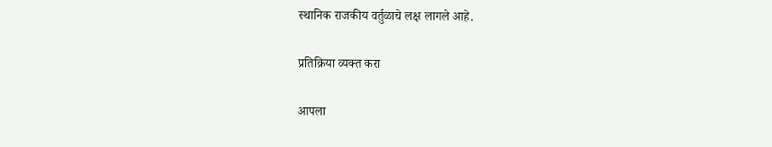स्थानिक राजकीय वर्तुळाचे लक्ष लागले आहे.

प्रतिक्रिया व्यक्त करा

आपला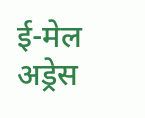ई-मेल अड्रेस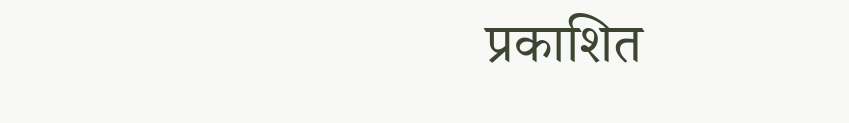प्रकाशित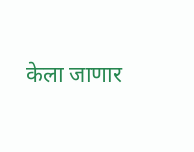केला जाणार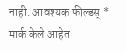नाही. आवश्यक फील्डस् * मार्क केले आहेत